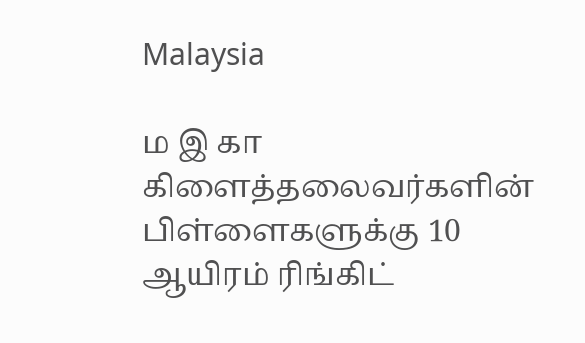Malaysia

ம இ கா கிளைத்தலைவர்களின் பிள்ளைகளுக்கு 10 ஆயிரம் ரிங்கிட்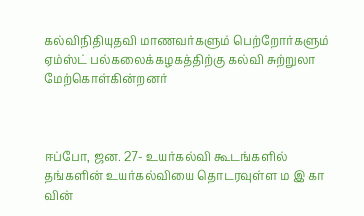கல்விநிதியுதவி மாணவர்களும் பெற்றோர்களும் ஏம்ஸ்ட் பல்கலைக்கழகத்திற்கு கல்வி சுற்றுலா மேற்கொள்கின்றனர்



ஈப்போ, ஜன. 27- உயர்கல்வி கூடங்களில் தங்களின் உயர்கல்வியை தொடரவுள்ள ம இ கா வின்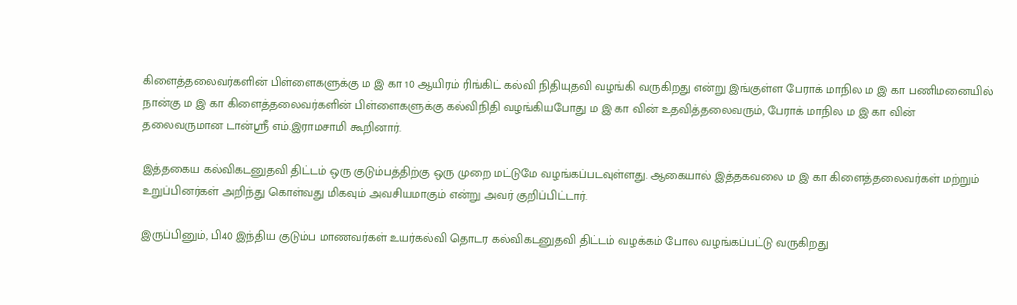கிளைத்தலைவர்களின் பிள்ளைகளுக்கு ம இ கா 10 ஆயிரம் ரிங்கிட் கல்வி நிதியுதவி வழங்கி வருகிறது என்று இங்குள்ள பேராக் மாநில ம இ கா பணிமனையில் நான்கு ம இ கா கிளைத்தலைவர்களின் பிள்ளைகளுக்கு கல்விநிதி வழங்கியபோது ம இ கா வின் உதவித்தலைவரும், பேராக் மாநில ம இ கா வின் தலைவருமான டான்ஸ்ரீ எம்.இராமசாமி கூறினார்.

இத்தகைய கல்விகடனுதவி திட்டம் ஒரு குடும்பத்திற்கு ஒரு முறை மட்டுமே வழங்கப்படவுள்ளது. ஆகையால் இத்தகவலை ம இ கா கிளைத்தலைவர்கள் மற்றும் உறுப்பினர்கள் அறிந்து கொள்வது மிகவும் அவசியமாகும் என்று அவர் குறிப்பிட்டார்.

இருப்பினும், பி40 இந்திய குடும்ப மாணவர்கள் உயர்கல்வி தொடர கல்விகடனுதவி திட்டம் வழக்கம் போல வழங்கப்பட்டு வருகிறது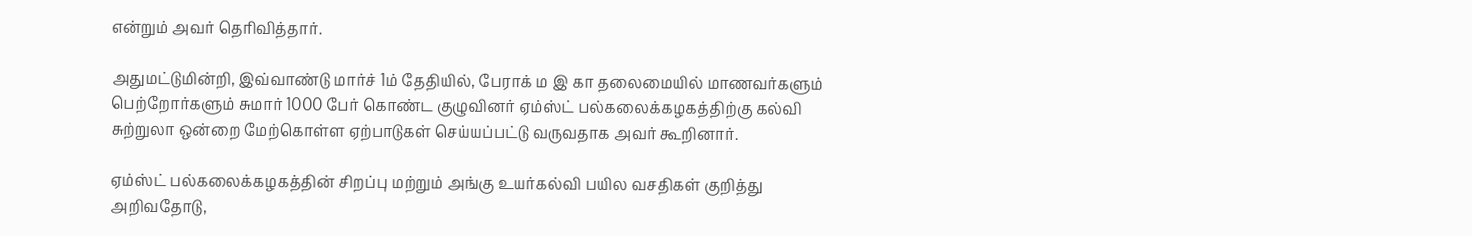என்றும் அவர் தெரிவித்தார்.

அதுமட்டுமின்றி, இவ்வாண்டு மார்ச் 1ம் தேதியில், பேராக் ம இ கா தலைமையில் மாணவர்களும் பெற்றோர்களும் சுமார் 1000 பேர் கொண்ட குழுவினர் ஏம்ஸ்ட் பல்கலைக்கழகத்திற்கு கல்வி சுற்றுலா ஒன்றை மேற்கொள்ள ஏற்பாடுகள் செய்யப்பட்டு வருவதாக அவர் கூறினார்.

ஏம்ஸ்ட் பல்கலைக்கழகத்தின் சிறப்பு மற்றும் அங்கு உயர்கல்வி பயில வசதிகள் குறித்து அறிவதோடு,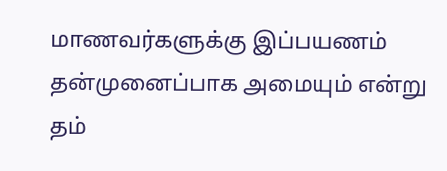மாணவர்களுக்கு இப்பயணம் தன்முனைப்பாக அமையும் என்று தம்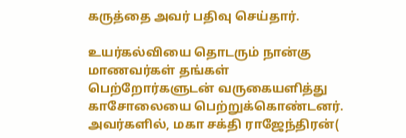கருத்தை அவர் பதிவு செய்தார்.

உயர்கல்வியை தொடரும் நான்கு மாணவர்கள் தங்கள் பெற்றோர்களுடன் வருகையளித்து காசோலையை பெற்றுக்கொண்டனர். அவர்களில், மகா சக்தி ராஜேந்திரன்(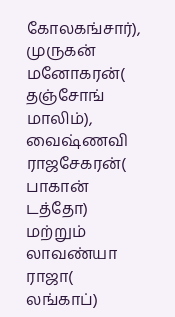கோலகங்சார்), முருகன் மனோகரன்( தஞ்சோங் மாலிம்), வைஷ்ணவி ராஜசேகரன்( பாகான் டத்தோ) மற்றும் லாவண்யா ராஜா( லங்காப்)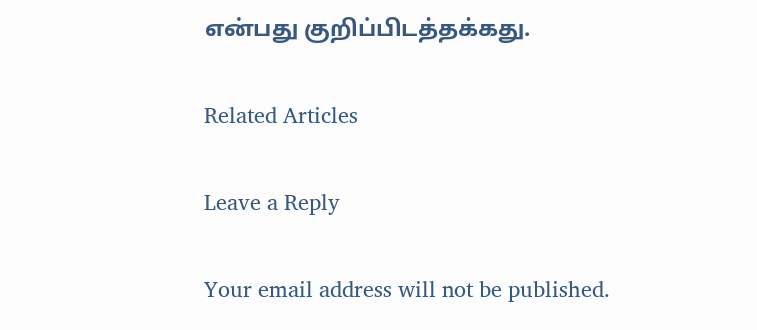என்பது குறிப்பிடத்தக்கது.

Related Articles

Leave a Reply

Your email address will not be published.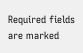Required fields are marked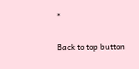*

Back to top button